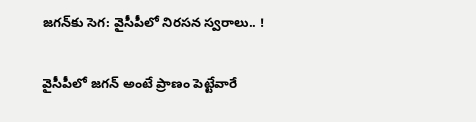జ‌గ‌న్‌కు సెగ‌: వైసీపీలో నిర‌స‌న స్వ‌రాలు.. !

వైసీపీలో జ‌గ‌న్ అంటే ప్రాణం పెట్టేవారే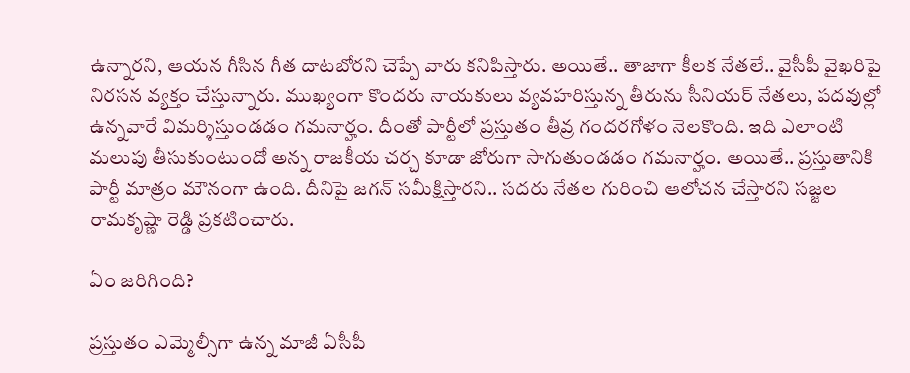ఉన్నార‌ని, ఆయ‌న గీసిన గీత దాట‌బోర‌ని చెప్పే వారు క‌నిపిస్తారు. అయితే.. తాజాగా కీల‌క నేత‌లే.. వైసీపీ వైఖ‌రిపై నిర‌స‌న వ్య‌క్తం చేస్తున్నారు. ముఖ్యంగా కొంద‌రు నాయ‌కులు వ్య‌వ‌హ‌రిస్తున్న తీరును సీనియ‌ర్ నేత‌లు, ప‌ద‌వుల్లో ఉన్న‌వారే విమ‌ర్శిస్తుండ‌డం గ‌మ‌నార్హం. దీంతో పార్టీలో ప్ర‌స్తుతం తీవ్ర గంద‌ర‌గోళం నెల‌కొంది. ఇది ఎలాంటి మ‌లుపు తీసుకుంటుందో అన్న రాజ‌కీయ చ‌ర్చ కూడా జోరుగా సాగుతుండ‌డం గ‌మ‌నార్హం. అయితే.. ప్ర‌స్తుతానికి పార్టీ మాత్రం మౌనంగా ఉంది. దీనిపై జ‌గ‌న్ స‌మీక్షిస్తార‌ని.. స‌ద‌రు నేత‌ల గురించి ఆలోచ‌న చేస్తార‌ని స‌జ్జ‌ల రామ‌కృష్ణా రెడ్డి ప్ర‌క‌టించారు.

ఏం జ‌రిగింది?

ప్ర‌స్తుతం ఎమ్మెల్సీగా ఉన్న మాజీ ఏసీపీ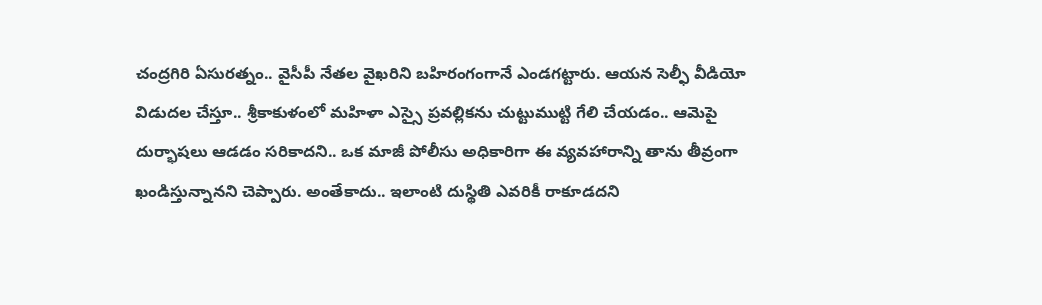చంద్ర‌గిరి ఏసుర‌త్నం.. వైసీపీ నేత‌ల వైఖ‌రిని బ‌హిరంగంగానే ఎండ‌గ‌ట్టారు. ఆయ‌న సెల్ఫీ వీడియో విడుద‌ల చేస్తూ.. శ్రీకాకుళంలో మ‌హిళా ఎస్సై ప్ర‌వ‌ల్లిక‌ను చుట్టుముట్టి గేలి చేయడం.. ఆమెపై దుర్భాష‌లు ఆడడం స‌రికాద‌ని.. ఒక మాజీ పోలీసు అధికారిగా ఈ వ్య‌వ‌హారాన్ని తాను తీవ్రంగా ఖండిస్తున్నాన‌ని చెప్పారు. అంతేకాదు.. ఇలాంటి దుస్థితి ఎవ‌రికీ రాకూడ‌ద‌ని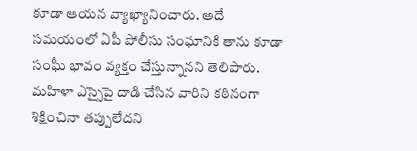కూడా ఆయ‌న వ్యాఖ్యానించారు. అదే స‌మ‌యంలో ఏపీ పోలీసు సంఘానికి తాను కూడా సంఘీ భావం వ్య‌క్తం చేస్తున్నాన‌ని తెలిపారు. మ‌హిళా ఎస్సైపై దాడి చేసిన వారిని క‌ఠినంగా శిక్షించినా త‌ప్పులేద‌ని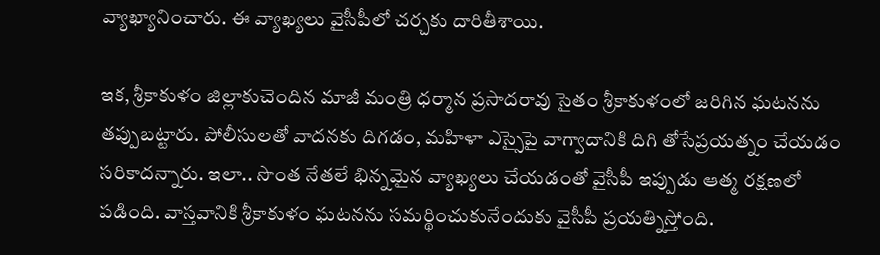వ్యాఖ్యానించారు. ఈ వ్యాఖ్య‌లు వైసీపీలో చ‌ర్చ‌కు దారితీశాయి.

ఇక‌, శ్రీకాకుళం జిల్లాకుచెందిన మాజీ మంత్రి ధ‌ర్మాన ప్ర‌సాద‌రావు సైతం శ్రీకాకుళంలో జ‌రిగిన ఘ‌ట‌న‌ను త‌ప్పుబ‌ట్టారు. పోలీసులతో వాద‌న‌కు దిగ‌డం, మ‌హిళా ఎస్సైపై వాగ్వాదానికి దిగి తోసేప్ర‌య‌త్నం చేయ‌డం స‌రికాద‌న్నారు. ఇలా.. సొంత నేత‌లే భిన్న‌మైన వ్యాఖ్య‌లు చేయ‌డంతో వైసీపీ ఇప్పుడు ఆత్మ ర‌క్ష‌ణలో ప‌డింది. వాస్త‌వానికి శ్రీకాకుళం ఘ‌ట‌న‌ను స‌మ‌ర్థించుకునేందుకు వైసీపీ ప్ర‌య‌త్నిస్తోంది.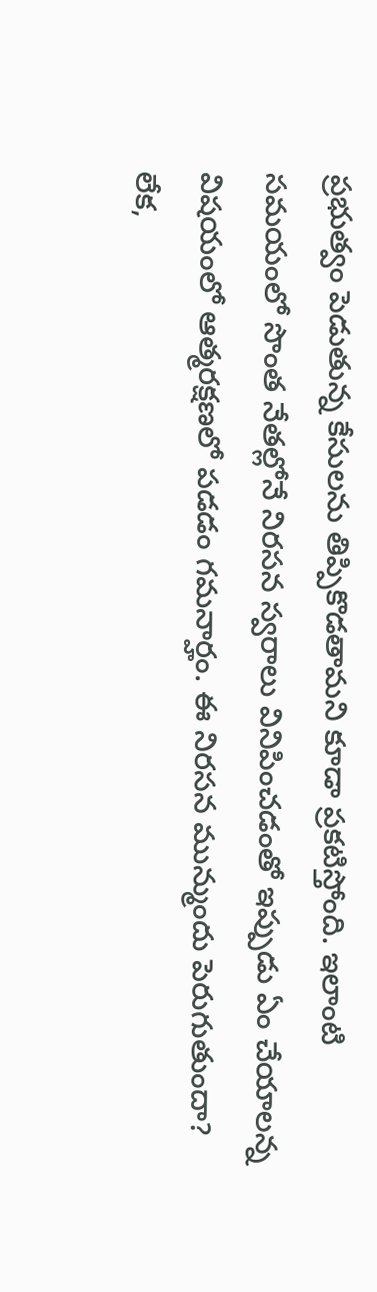ప్ర‌భుత్వం పెడుతున్న కేసుల‌ను తిప్పికొడ‌తామ‌ని కూడా ప్ర‌క‌టిస్తోంది. ఇలాంటి స‌మ‌యంలో సొంత నేత‌ల్లోనే నిర‌స‌న స్వ‌రాలు వినిపించ‌డంతో ఇప్పుడు ఏం చేయాల‌న్న విష‌యంలో ఆత్మ‌ర‌క్ష‌ణ‌లో ప‌డ‌డం గ‌మ‌నార్హం. ఈ నిర‌స‌న మున్ముందు పెరుగుతుందా?  లేక‌,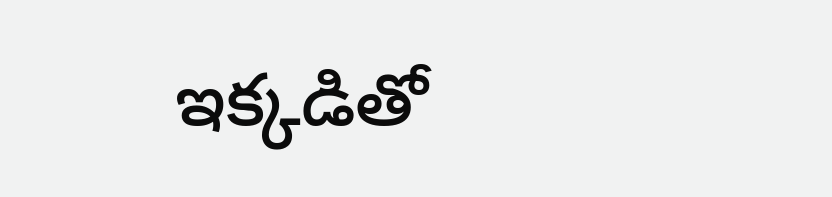ఇక్క‌డితో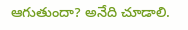ఆగుతుందా? అనేది చూడాలి.